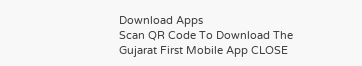Download Apps
Scan QR Code To Download The Gujarat First Mobile App CLOSE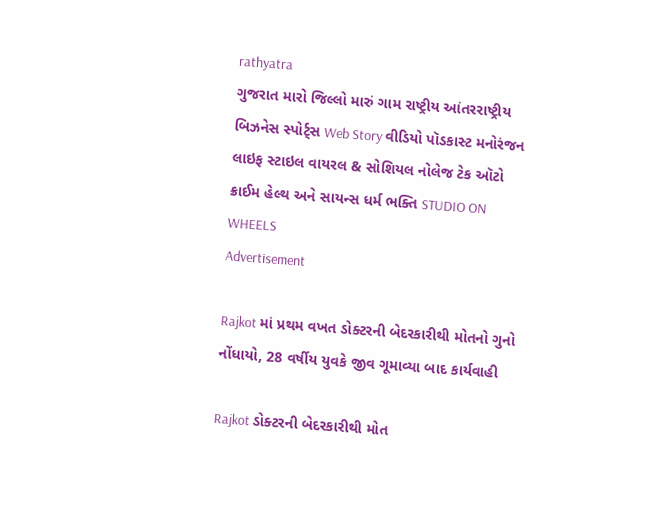rathyatra
ગુજરાત મારો જિલ્લો મારું ગામ રાષ્ટ્રીય આંતરરાષ્ટ્રીય બિઝનેસ સ્પોર્ટ્સ Web Story વીડિયો પૉડકાસ્ટ મનોરંજન લાઇફ સ્ટાઇલ વાયરલ & સોશિયલ નોલેજ ટેક ઑટો ક્રાઈમ હેલ્થ અને સાયન્સ ધર્મ ભક્તિ STUDIO ON WHEELS
Advertisement

Rajkot માં પ્રથમ વખત ડોક્ટરની બેદરકારીથી મોતનો ગુનો નોંધાયો, 28 વર્ષીય યુવકે જીવ ગૂમાવ્યા બાદ કાર્યવાહી

Rajkot ડોક્ટરની બેદરકારીથી મોત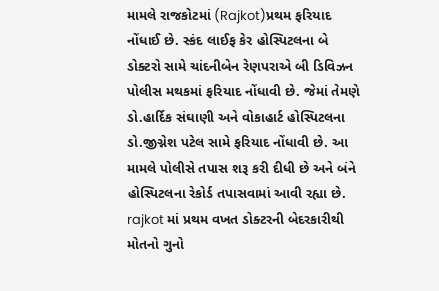મામલે રાજકોટમાં (Rajkot)પ્રથમ ફરિયાદ નોંધાઈ છે. સ્કંદ લાઈફ કેર હોસ્પિટલના બે ડોક્ટરો સામે ચાંદનીબેન રેણપરાએ બી ડિવિઝન પોલીસ મથકમાં ફરિયાદ નોંધાવી છે. જેમાં તેમણે ડો.હાર્દિક સંઘાણી અને વોકાહાર્ટ હોસ્પિટલના ડો.જીગ્નેશ પટેલ સામે ફરિયાદ નોંધાવી છે. આ મામલે પોલીસે તપાસ શરૂ કરી દીધી છે અને બંને હોસ્પિટલના રેકોર્ડ તપાસવામાં આવી રહ્યા છે.
rajkot માં પ્રથમ વખત ડોક્ટરની બેદરકારીથી મોતનો ગુનો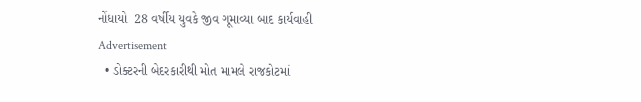નોંધાયો  28 વર્ષીય યુવકે જીવ ગૂમાવ્યા બાદ કાર્યવાહી
Advertisement
  • ડોક્ટરની બેદરકારીથી મોત મામલે રાજકોટમાં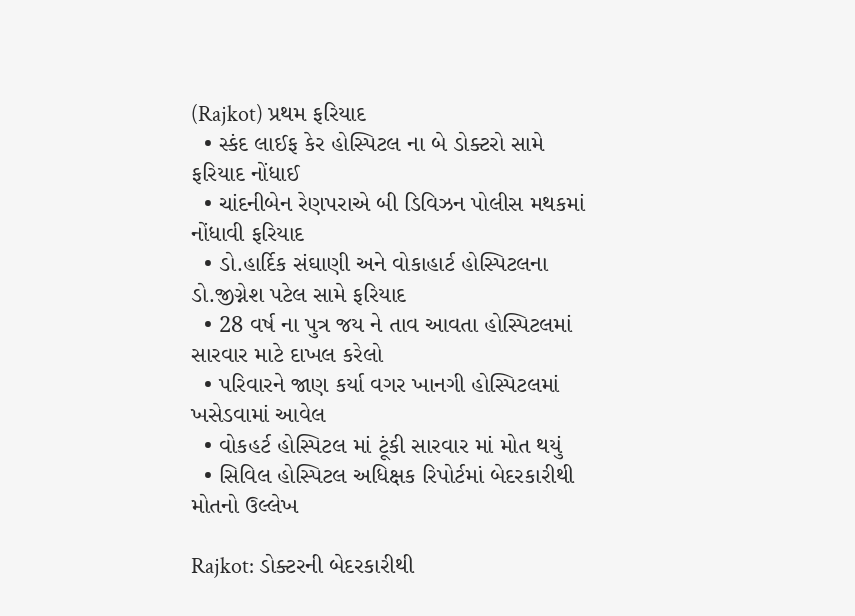(Rajkot) પ્રથમ ફરિયાદ
  • સ્કંદ લાઈફ કેર હોસ્પિટલ ના બે ડોક્ટરો સામે ફરિયાદ નોંધાઈ
  • ચાંદનીબેન રેણપરાએ બી ડિવિઝન પોલીસ મથકમાં નોંધાવી ફરિયાદ
  • ડો.હાર્દિક સંઘાણી અને વોકાહાર્ટ હોસ્પિટલના ડો.જીગ્નેશ પટેલ સામે ફરિયાદ
  • 28 વર્ષ ના પુત્ર જય ને તાવ આવતા હોસ્પિટલમાં સારવાર માટે દાખલ કરેલો
  • પરિવારને જાણ કર્યા વગર ખાનગી હોસ્પિટલમાં ખસેડવામાં આવેલ
  • વોકહર્ટ હોસ્પિટલ માં ટૂંકી સારવાર માં મોત થયું
  • સિવિલ હોસ્પિટલ અધિક્ષક રિપોર્ટમાં બેદરકારીથી મોતનો ઉલ્લેખ

Rajkot: ડોક્ટરની બેદરકારીથી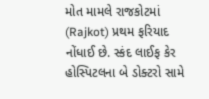મોત મામલે રાજકોટમાં (Rajkot) પ્રથમ ફરિયાદ નોંધાઈ છે. સ્કંદ લાઈફ કેર હોસ્પિટલના બે ડોક્ટરો સામે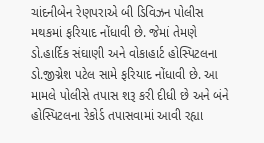ચાંદનીબેન રેણપરાએ બી ડિવિઝન પોલીસ મથકમાં ફરિયાદ નોંધાવી છે. જેમાં તેમણે ડો.હાર્દિક સંઘાણી અને વોકાહાર્ટ હોસ્પિટલના ડો.જીગ્નેશ પટેલ સામે ફરિયાદ નોંધાવી છે. આ મામલે પોલીસે તપાસ શરૂ કરી દીધી છે અને બંને હોસ્પિટલના રેકોર્ડ તપાસવામાં આવી રહ્યા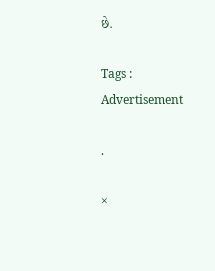છે.

Tags :
Advertisement

.

×